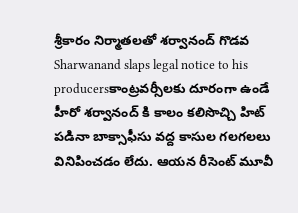శ్రీకారం నిర్మాతలతో శర్వానంద్ గొడవ
Sharwanand slaps legal notice to his producersకాంట్రవర్సీలకు దూరంగా ఉండే హీరో శర్వానంద్ కి కాలం కలిసొచ్చి హిట్ పడినా బాక్సాఫీసు వద్ద కాసుల గలగలలు వినిపించడం లేదు. ఆయన రీసెంట్ మూవీ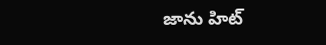జాను హిట్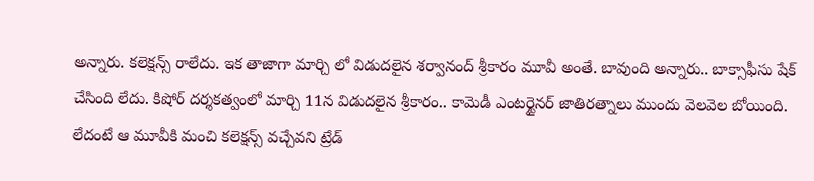అన్నారు. కలెక్షన్స్ రాలేదు. ఇక తాజాగా మార్చి లో విడుదలైన శర్వానంద్ శ్రీకారం మూవీ అంతే. బావుంది అన్నారు.. బాక్సాఫీసు షేక్ చేసింది లేదు. కిషోర్ దర్శకత్వంలో మార్చి 11న విడుదలైన శ్రీకారం.. కామెడీ ఎంటర్టైనర్ జాతిరత్నాలు ముందు వెలవెల బోయింది. లేదంటే ఆ మూవీకి మంచి కలెక్షన్స్ వచ్చేవని ట్రేడ్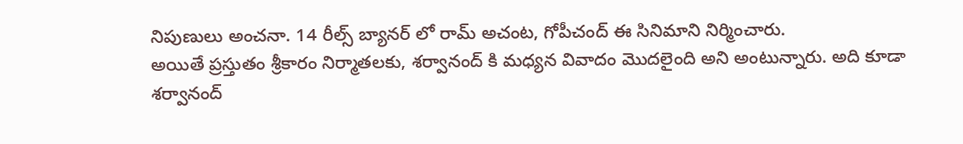నిపుణులు అంచనా. 14 రీల్స్ బ్యానర్ లో రామ్ అచంట, గోపీచంద్ ఈ సినిమాని నిర్మించారు.
అయితే ప్రస్తుతం శ్రీకారం నిర్మాతలకు, శర్వానంద్ కి మధ్యన వివాదం మొదలైంది అని అంటున్నారు. అది కూడా శర్వానంద్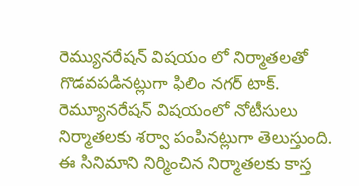రెమ్యునరేషన్ విషయం లో నిర్మాతలతో గొడవపడినట్లుగా ఫిలిం నగర్ టాక్. రెమ్యూనరేషన్ విషయంలో నోటీసులు నిర్మాతలకు శర్వా పంపినట్లుగా తెలుస్తుంది. ఈ సినిమాని నిర్మించిన నిర్మాతలకు కాస్త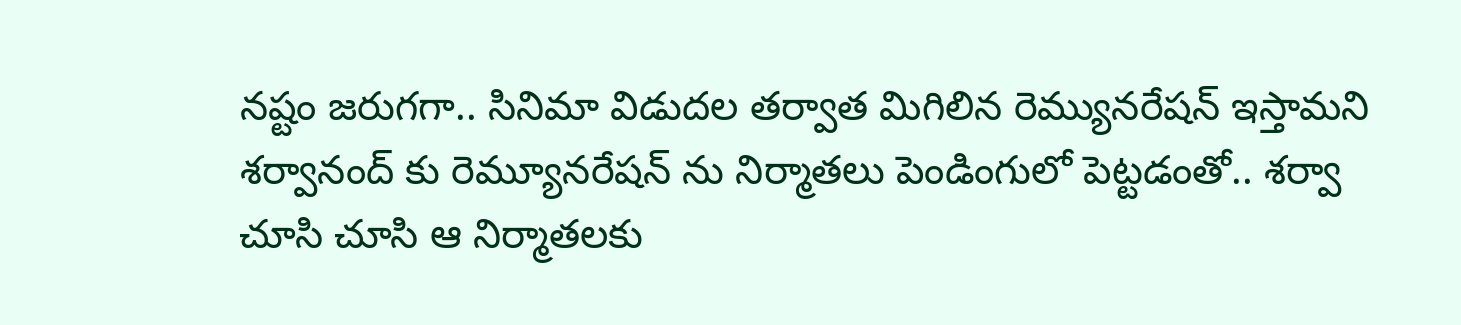నష్టం జరుగగా.. సినిమా విడుదల తర్వాత మిగిలిన రెమ్యునరేషన్ ఇస్తామని శర్వానంద్ కు రెమ్యూనరేషన్ ను నిర్మాతలు పెండింగులో పెట్టడంతో.. శర్వా చూసి చూసి ఆ నిర్మాతలకు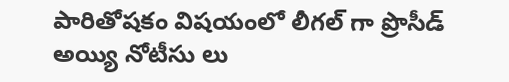పారితోషకం విషయంలో లీగల్ గా ప్రొసీడ్ అయ్యి నోటీసు లు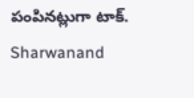పంపినట్లుగా టాక్.
Sharwanand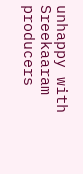unhappy with Sreekaaram producers